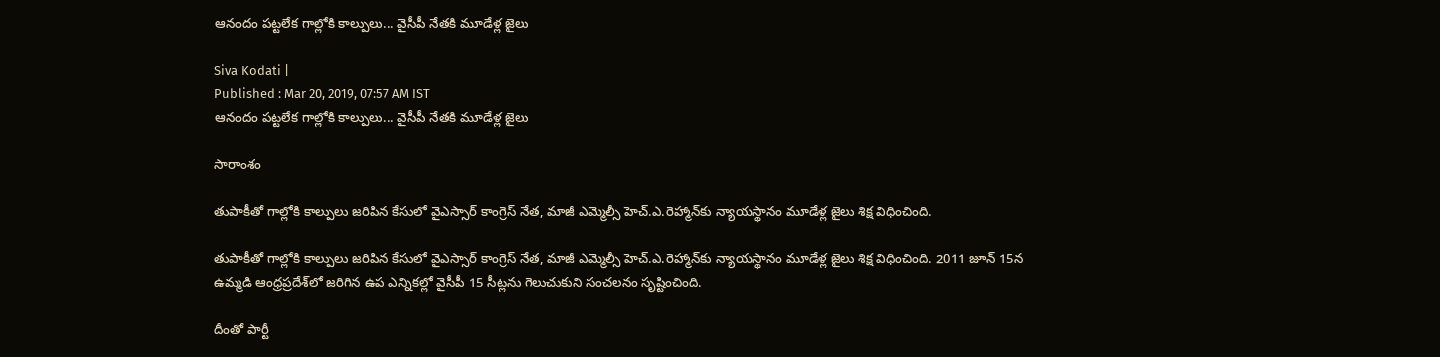ఆనందం పట్టలేక గాల్లోకి కాల్పులు... వైసీపీ నేతకి మూడేళ్ల జైలు

Siva Kodati |
Published : Mar 20, 2019, 07:57 AM IST
ఆనందం పట్టలేక గాల్లోకి కాల్పులు... వైసీపీ నేతకి మూడేళ్ల జైలు

సారాంశం

తుపాకీతో గాల్లోకి కాల్పులు జరిపిన కేసులో వైఎస్సార్ కాంగ్రెస్ నేత, మాజీ ఎమ్మెల్సీ హెచ్.ఎ.రెహ్మాన్‌కు న్యాయస్థానం మూడేళ్ల జైలు శిక్ష విధించింది.

తుపాకీతో గాల్లోకి కాల్పులు జరిపిన కేసులో వైఎస్సార్ కాంగ్రెస్ నేత, మాజీ ఎమ్మెల్సీ హెచ్.ఎ.రెహ్మాన్‌కు న్యాయస్థానం మూడేళ్ల జైలు శిక్ష విధించింది. 2011 జూన్ 15న ఉమ్మడి ఆంధ్రప్రదేశ్‌లో జరిగిన ఉప ఎన్నికల్లో వైసీపీ 15 సీట్లను గెలుచుకుని సంచలనం సృష్టించింది.

దీంతో పార్టీ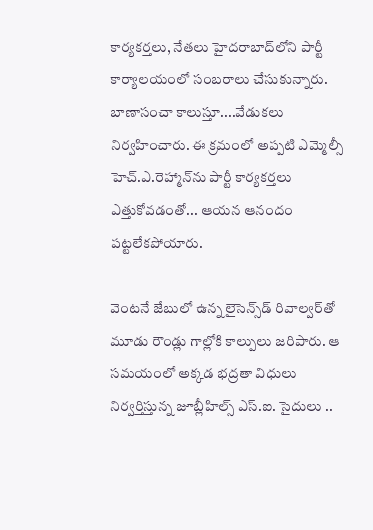కార్యకర్తలు, నేతలు హైదరాబాద్‌‌లోని పార్టీ కార్యాలయంలో సంబరాలు చేసుకున్నారు. బాణాసంచా కాలుస్తూ....వేడుకలు నిర్వహించారు. ఈ క్రమంలో అప్పటి ఎమ్మెల్సీ హెచ్.ఎ.రెహ్మాన్‌ను పార్టీ కార్యకర్తలు ఎత్తుకోవడంతో... ఆయన ఆనందం పట్టలేకపోయారు.

వెంటనే జేబులో ఉన్న లైసెన్స్‌డ్ రివాల్వర్‌తో మూడు రౌండ్లు గాల్లోకి కాల్పులు జరిపారు. ఆ సమయంలో అక్కడ భద్రతా విధులు నిర్వర్తిస్తున్న జూబ్లీహిల్స్ ఎస్.ఐ. సైదులు ..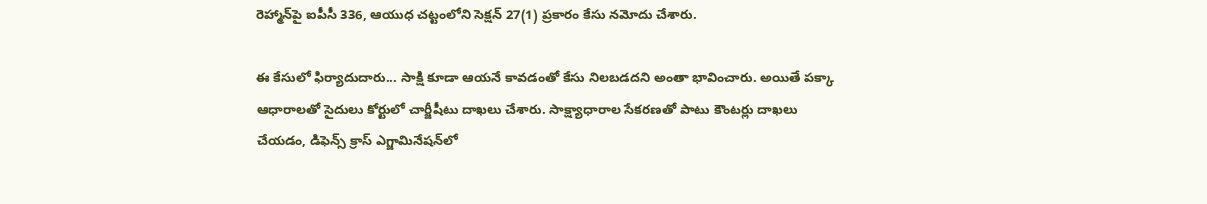రెహ్మాన్‌పై ఐపీసీ 336, ఆయుధ చట్టంలోని సెక్షన్ 27(1) ప్రకారం కేసు నమోదు చేశారు.

ఈ కేసులో ఫిర్యాదుదారు... సాక్షి కూడా ఆయనే కావడంతో కేసు నిలబడదని అంతా భావించారు. అయితే పక్కా ఆధారాలతో సైదులు కోర్టులో చార్జీషీటు దాఖలు చేశారు. సాక్ష్యాధారాల సేకరణతో పాటు కౌంటర్లు దాఖలు చేయడం, డిఫెన్స్ క్రాస్ ఎగ్జామినేషన్‌లో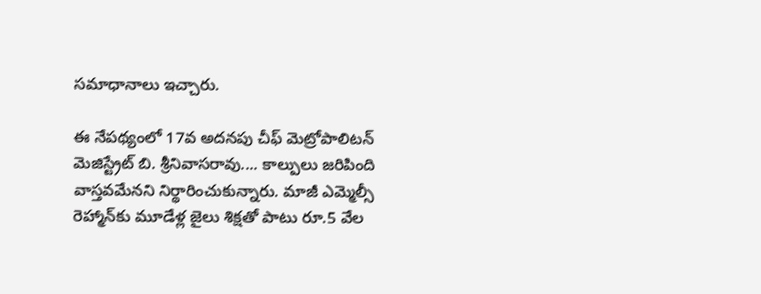సమాధానాలు ఇచ్చారు.

ఈ నేపథ్యంలో 17వ అదనపు చీఫ్ మెట్రోపాలిటన్ మెజిస్ట్రేట్ బి. శ్రీనివాసరావు.... కాల్పులు జరిపింది వాస్తవమేనని నిర్థారించుకున్నారు. మాజీ ఎమ్మెల్సీ రెహ్మాన్‌కు మూడేళ్ల జైలు శిక్షతో పాటు రూ.5 వేల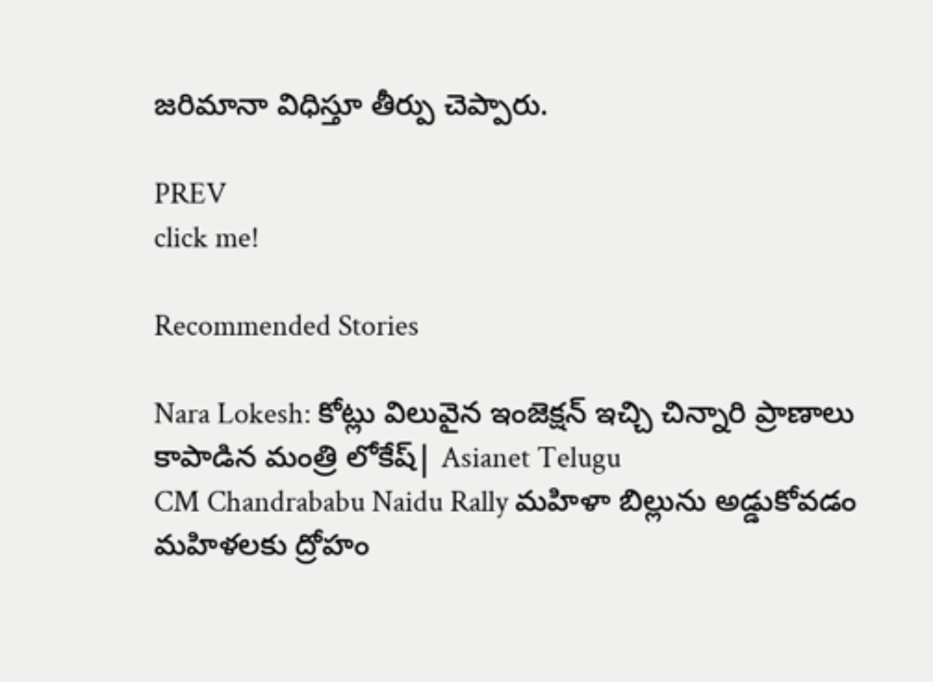జరిమానా విధిస్తూ తీర్పు చెప్పారు.

PREV
click me!

Recommended Stories

Nara Lokesh: కోట్లు విలువైన ఇంజెక్షన్ ఇచ్చి చిన్నారి ప్రాణాలు కాపాడిన మంత్రి లోకేష్| Asianet Telugu
CM Chandrababu Naidu Rally మహిళా బిల్లును అడ్డుకోవడం మహిళలకు ద్రోహం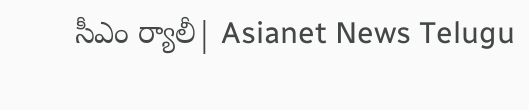సీఎం ర్యాలీ| Asianet News Telugu